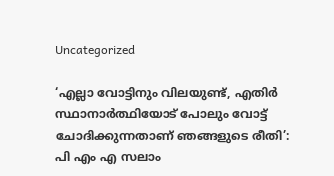Uncategorized

‘എല്ലാ വോട്ടിനും വിലയുണ്ട്, എതിര്‍ സ്ഥാനാര്‍ത്ഥിയോട് പോലും വോട്ട് ചോദിക്കുന്നതാണ് ഞങ്ങളുടെ രീതി’: പി എം എ സലാം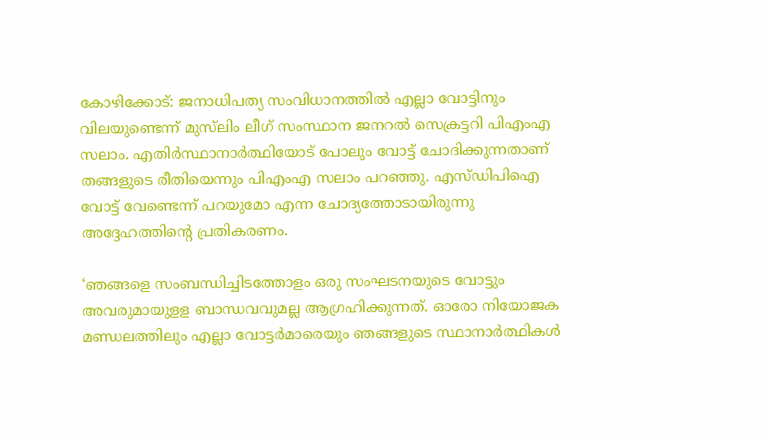കോഴിക്കോട്: ജനാധിപത്യ സംവിധാനത്തില്‍ എല്ലാ വോട്ടിനും വിലയുണ്ടെന്ന് മുസ്‌ലിം ലീഗ് സംസ്ഥാന ജനറല്‍ സെക്രട്ടറി പിഎംഎ സലാം. എതിര്‍സ്ഥാനാര്‍ത്ഥിയോട് പോലും വോട്ട് ചോദിക്കുന്നതാണ് തങ്ങളുടെ രീതിയെന്നും പിഎംഎ സലാം പറഞ്ഞു. എസ്ഡിപിഐ വോട്ട് വേണ്ടെന്ന് പറയുമോ എന്ന ചോദ്യത്തോടായിരുന്നു അദ്ദേഹത്തിന്റെ പ്രതികരണം.

‘ഞങ്ങളെ സംബന്ധിച്ചിടത്തോളം ഒരു സംഘടനയുടെ വോട്ടും അവരുമായുളള ബാന്ധവവുമല്ല ആഗ്രഹിക്കുന്നത്. ഓരോ നിയോജക മണ്ഡലത്തിലും എല്ലാ വോട്ടര്‍മാരെയും ഞങ്ങളുടെ സ്ഥാനാര്‍ത്ഥികള്‍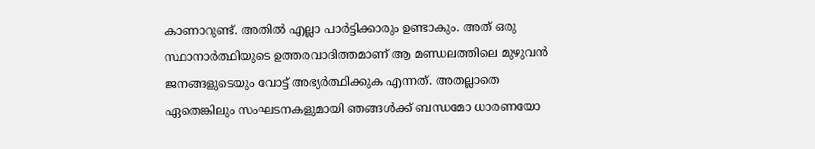കാണാറുണ്ട്. അതില്‍ എല്ലാ പാര്‍ട്ടിക്കാരും ഉണ്ടാകും. അത് ഒരു സ്ഥാനാര്‍ത്ഥിയുടെ ഉത്തരവാദിത്തമാണ് ആ മണ്ഡലത്തിലെ മുഴുവന്‍ ജനങ്ങളുടെയും വോട്ട് അഭ്യര്‍ത്ഥിക്കുക എന്നത്. അതല്ലാതെ ഏതെങ്കിലും സംഘടനകളുമായി ഞങ്ങള്‍ക്ക് ബന്ധമോ ധാരണയോ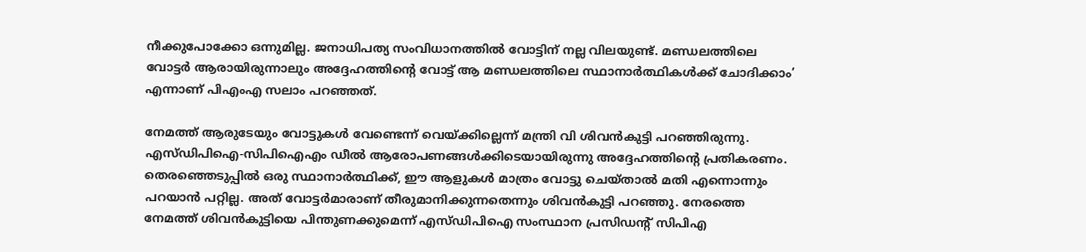നീക്കുപോക്കോ ഒന്നുമില്ല. ജനാധിപത്യ സംവിധാനത്തില്‍ വോട്ടിന് നല്ല വിലയുണ്ട്. മണ്ഡലത്തിലെ വോട്ടര്‍ ആരായിരുന്നാലും അദ്ദേഹത്തിന്റെ വോട്ട് ആ മണ്ഡലത്തിലെ സ്ഥാനാര്‍ത്ഥികള്‍ക്ക് ചോദിക്കാം’ എന്നാണ് പിഎംഎ സലാം പറഞ്ഞത്.

നേമത്ത് ആരുടേയും വോട്ടുകള്‍ വേണ്ടെന്ന് വെയ്ക്കില്ലെന്ന് മന്ത്രി വി ശിവന്‍കുട്ടി പറഞ്ഞിരുന്നു. എസ്ഡിപിഐ-സിപിഐഎം ഡീല്‍ ആരോപണങ്ങള്‍ക്കിടെയായിരുന്നു അദ്ദേഹത്തിന്റെ പ്രതികരണം. തെരഞ്ഞെടുപ്പില്‍ ഒരു സ്ഥാനാര്‍ത്ഥിക്ക്, ഈ ആളുകള്‍ മാത്രം വോട്ടു ചെയ്താല്‍ മതി എന്നൊന്നും പറയാന്‍ പറ്റില്ല. അത് വോട്ടര്‍മാരാണ് തീരുമാനിക്കുന്നതെന്നും ശിവൻകുട്ടി പറഞ്ഞു. നേരത്തെ നേമത്ത് ശിവൻകുട്ടിയെ പിന്തുണക്കുമെന്ന് എസ്ഡിപിഐ സംസ്ഥാന പ്രസിഡന്റ് സിപിഎ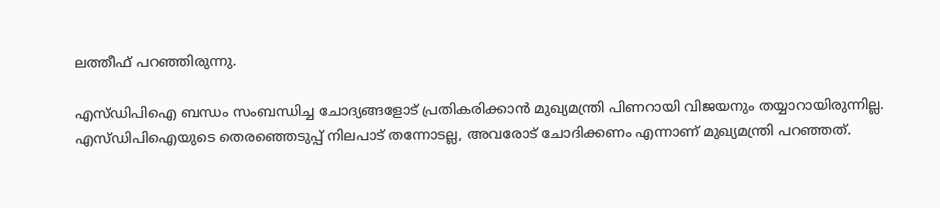ലത്തീഫ് പറഞ്ഞിരുന്നു.

എസ്ഡിപിഐ ബന്ധം സംബന്ധിച്ച ചോദ്യങ്ങളോട് പ്രതികരിക്കാന്‍ മുഖ്യമന്ത്രി പിണറായി വിജയനും തയ്യാറായിരുന്നില്ല. എസ്ഡിപിഐയുടെ തെരഞ്ഞെടുപ്പ് നിലപാട് തന്നോടല്ല, അവരോട് ചോദിക്കണം എന്നാണ് മുഖ്യമന്ത്രി പറഞ്ഞത്.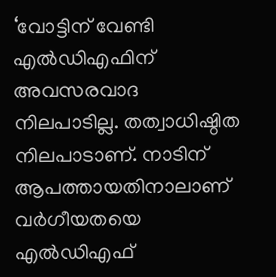‘വോട്ടിന് വേണ്ടി എല്‍ഡിഎഫിന് അവസരവാദ നിലപാടില്ല. തത്വാധിഷ്ഠിത നിലപാടാണ്. നാടിന് ആപത്തായതിനാലാണ് വര്‍ഗീയതയെ എല്‍ഡിഎഫ്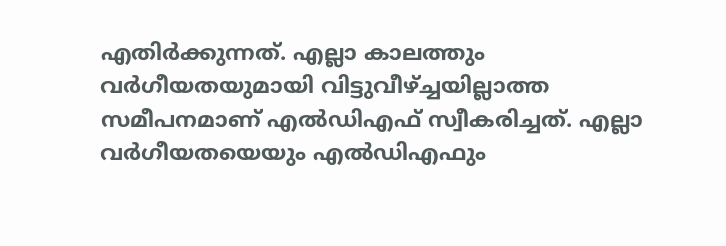എതിര്‍ക്കുന്നത്. എല്ലാ കാലത്തും വര്‍ഗീയതയുമായി വിട്ടുവീഴ്ച്ചയില്ലാത്ത സമീപനമാണ് എല്‍ഡിഎഫ് സ്വീകരിച്ചത്. എല്ലാ വര്‍ഗീയതയെയും എല്‍ഡിഎഫും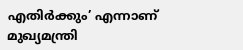എതിര്‍ക്കും’ എന്നാണ് മുഖ്യമന്ത്രി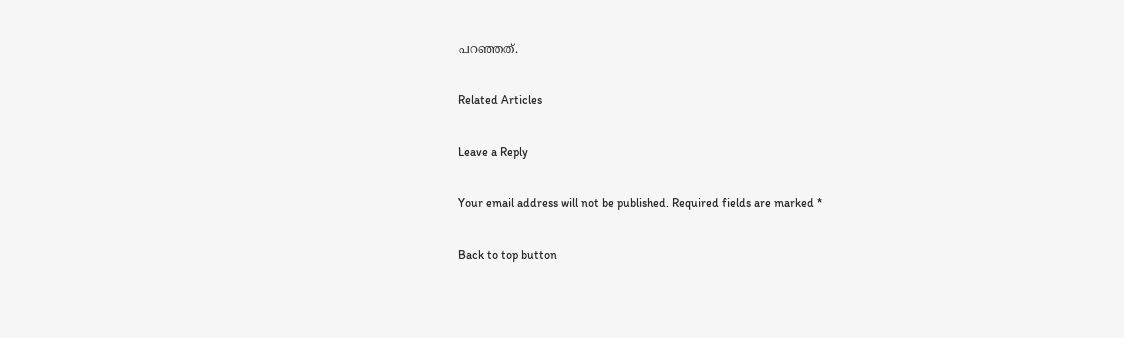പറഞ്ഞത്.

Related Articles

Leave a Reply

Your email address will not be published. Required fields are marked *

Back to top button